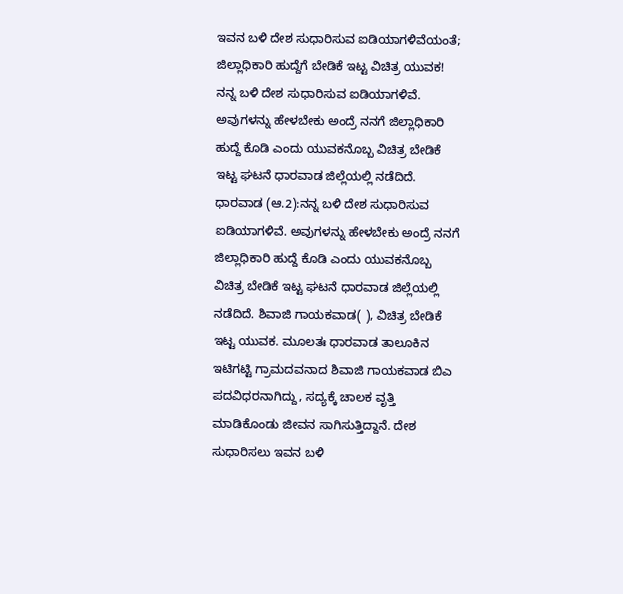ಇವನ ಬಳಿ ದೇಶ ಸುಧಾರಿಸುವ ಐಡಿಯಾಗಳಿವೆಯಂತೆ; ಜಿಲ್ಲಾಧಿಕಾರಿ ಹುದ್ದೆಗೆ ಬೇಡಿಕೆ ಇಟ್ಟ ವಿಚಿತ್ರ ಯುವಕ! ನನ್ನ ಬಳಿ ದೇಶ ಸುಧಾರಿಸುವ ಐಡಿಯಾಗಳಿವೆ. ಅವುಗಳನ್ನು ಹೇಳಬೇಕು ಅಂದ್ರೆ ನನಗೆ ಜಿಲ್ಲಾಧಿಕಾರಿ ಹುದ್ದೆ ಕೊಡಿ ಎಂದು ಯುವಕನೊಬ್ಬ ವಿಚಿತ್ರ ಬೇಡಿಕೆ ಇಟ್ಟ ಘಟನೆ ಧಾರವಾಡ ಜಿಲ್ಲೆಯಲ್ಲಿ ನಡೆದಿದೆ. ಧಾರವಾಡ (ಆ.2):ನನ್ನ ಬಳಿ ದೇಶ ಸುಧಾರಿಸುವ ಐಡಿಯಾಗಳಿವೆ. ಅವುಗಳನ್ನು ಹೇಳಬೇಕು ಅಂದ್ರೆ ನನಗೆ ಜಿಲ್ಲಾಧಿಕಾರಿ ಹುದ್ದೆ ಕೊಡಿ ಎಂದು ಯುವಕನೊಬ್ಬ ವಿಚಿತ್ರ ಬೇಡಿಕೆ ಇಟ್ಟ ಘಟನೆ ಧಾರವಾಡ ಜಿಲ್ಲೆಯಲ್ಲಿ ನಡೆದಿದೆ. ಶಿವಾಜಿ ಗಾಯಕವಾಡ( ), ವಿಚಿತ್ರ ಬೇಡಿಕೆ ಇಟ್ಟ ಯುವಕ. ಮೂಲತಃ ಧಾರವಾಡ ತಾಲೂಕಿನ ಇಟಿಗಟ್ಟಿ ಗ್ರಾಮದವನಾದ ಶಿವಾಜಿ ಗಾಯಕವಾಡ ಬಿಎ ಪದವಿಧರನಾಗಿದ್ದು, ಸದ್ಯಕ್ಕೆ ಚಾಲಕ ವೃತ್ತಿ ಮಾಡಿಕೊಂಡು ಜೀವನ ಸಾಗಿಸುತ್ತಿದ್ದಾನೆ. ದೇಶ ಸುಧಾರಿಸಲು ಇವನ ಬಳಿ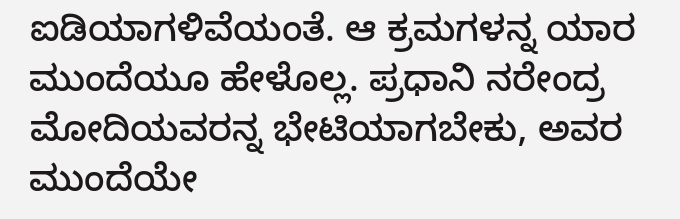ಐಡಿಯಾಗಳಿವೆಯಂತೆ. ಆ ಕ್ರಮಗಳನ್ನ ಯಾರ ಮುಂದೆಯೂ ಹೇಳೊಲ್ಲ. ಪ್ರಧಾನಿ ನರೇಂದ್ರ ಮೋದಿಯವರನ್ನ ಭೇಟಿಯಾಗಬೇಕು, ಅವರ ಮುಂದೆಯೇ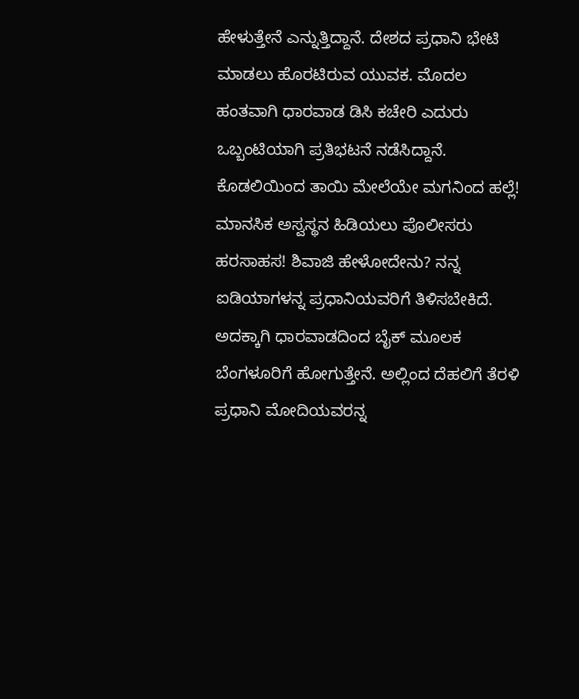ಹೇಳುತ್ತೇನೆ ಎನ್ನುತ್ತಿದ್ದಾನೆ. ದೇಶದ ಪ್ರಧಾನಿ ಭೇಟಿ ಮಾಡಲು ಹೊರಟಿರುವ ಯುವಕ. ಮೊದಲ ಹಂತವಾಗಿ ಧಾರವಾಡ ಡಿಸಿ ಕಚೇರಿ ಎದುರು ಒಬ್ಬಂಟಿಯಾಗಿ ಪ್ರತಿಭಟನೆ ನಡೆಸಿದ್ದಾನೆ. ಕೊಡಲಿಯಿಂದ ತಾಯಿ ಮೇಲೆಯೇ ಮಗನಿಂದ ಹಲ್ಲೆ! ಮಾನಸಿಕ ಅಸ್ವಸ್ಥನ ಹಿಡಿಯಲು ಪೊಲೀಸರು ಹರಸಾಹಸ! ಶಿವಾಜಿ ಹೇಳೋದೇನು? ನನ್ನ ಐಡಿಯಾಗಳನ್ನ ಪ್ರಧಾನಿಯವರಿಗೆ ತಿಳಿಸಬೇಕಿದೆ. ಅದಕ್ಕಾಗಿ ಧಾರವಾಡದಿಂದ ಬೈಕ್‌ ಮೂಲಕ ಬೆಂಗಳೂರಿಗೆ ಹೋಗುತ್ತೇನೆ. ಅಲ್ಲಿಂದ ದೆಹಲಿಗೆ ತೆರಳಿ ಪ್ರಧಾನಿ ಮೋದಿಯವರನ್ನ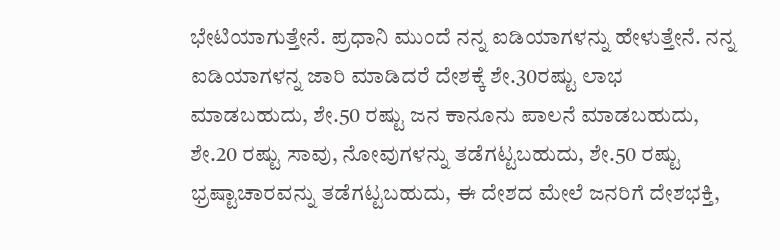ಭೇಟಿಯಾಗುತ್ತೇನೆ. ಪ್ರಧಾನಿ ಮುಂದೆ ನನ್ನ ಐಡಿಯಾಗಳನ್ನು ಹೇಳುತ್ತೇನೆ. ನನ್ನ ಐಡಿಯಾಗಳನ್ನ ಜಾರಿ ಮಾಡಿದರೆ ದೇಶಕ್ಕೆ ಶೇ.30ರಷ್ಟು ಲಾಭ ಮಾಡಬಹುದು, ಶೇ.50 ರಷ್ಟು ಜನ ಕಾನೂನು ಪಾಲನೆ ಮಾಡಬಹುದು, ಶೇ.20 ರಷ್ಟು ಸಾವು, ನೋವುಗಳನ್ನು ತಡೆಗಟ್ಟಬಹುದು, ಶೇ.50 ರಷ್ಟು ಭ್ರಷ್ಟಾಚಾರವನ್ನು ತಡೆಗಟ್ಟಬಹುದು, ಈ ದೇಶದ ಮೇಲೆ ಜನರಿಗೆ ದೇಶಭಕ್ತಿ,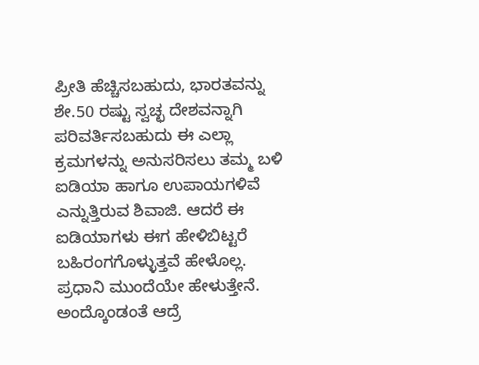ಪ್ರೀತಿ ಹೆಚ್ಚಿಸಬಹುದು, ಭಾರತವನ್ನು ಶೇ.50 ರಷ್ಟು ಸ್ವಚ್ಛ ದೇಶವನ್ನಾಗಿ ಪರಿವರ್ತಿಸಬಹುದು ಈ ಎಲ್ಲಾ ಕ್ರಮಗಳನ್ನು ಅನುಸರಿಸಲು ತಮ್ಮ ಬಳಿ ಐಡಿಯಾ ಹಾಗೂ ಉಪಾಯಗಳಿವೆ ಎನ್ನುತ್ತಿರುವ ಶಿವಾಜಿ. ಆದರೆ ಈ ಐಡಿಯಾಗಳು ಈಗ ಹೇಳಿಬಿಟ್ಟರೆ ಬಹಿರಂಗಗೊಳ್ಳುತ್ತವೆ ಹೇಳೊಲ್ಲ. ಪ್ರಧಾನಿ ಮುಂದೆಯೇ ಹೇಳುತ್ತೇನೆ. ಅಂದ್ಕೊಂಡಂತೆ ಆದ್ರೆ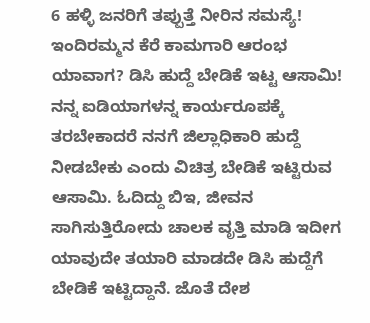6 ಹಳ್ಳಿ ಜನರಿಗೆ ತಪ್ಪುತ್ತೆ ನೀರಿನ ಸಮಸ್ಯೆ! ಇಂದಿರಮ್ಮನ ಕೆರೆ ಕಾಮಗಾರಿ ಆರಂಭ ಯಾವಾಗ? ಡಿಸಿ ಹುದ್ದೆ ಬೇಡಿಕೆ ಇಟ್ಟ ಆಸಾಮಿ! ನನ್ನ ಐಡಿಯಾಗಳನ್ನ ಕಾರ್ಯರೂಪಕ್ಕೆ ತರಬೇಕಾದರೆ ನನಗೆ ಜಿಲ್ಲಾಧಿಕಾರಿ ಹುದ್ದೆ ನೀಡಬೇಕು ಎಂದು ವಿಚಿತ್ರ ಬೇಡಿಕೆ ಇಟ್ಟಿರುವ ಆಸಾಮಿ. ಓದಿದ್ದು ಬಿಇ, ಜೀವನ ಸಾಗಿಸುತ್ತಿರೋದು ಚಾಲಕ ವೃತ್ತಿ ಮಾಡಿ ಇದೀಗ ಯಾವುದೇ ತಯಾರಿ ಮಾಡದೇ ಡಿಸಿ ಹುದ್ದೆಗೆ ಬೇಡಿಕೆ ಇಟ್ಟಿದ್ದಾನೆ. ಜೊತೆ ದೇಶ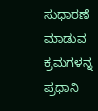ಸುಧಾರಣೆ ಮಾಡುವ ಕ್ರಮಗಳನ್ನ ಪ್ರಧಾನಿ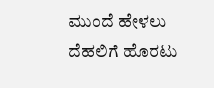ಮುಂದೆ ಹೇಳಲು ದೆಹಲಿಗೆ ಹೊರಟು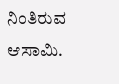ನಿಂತಿರುವ ಆಸಾಮಿ.